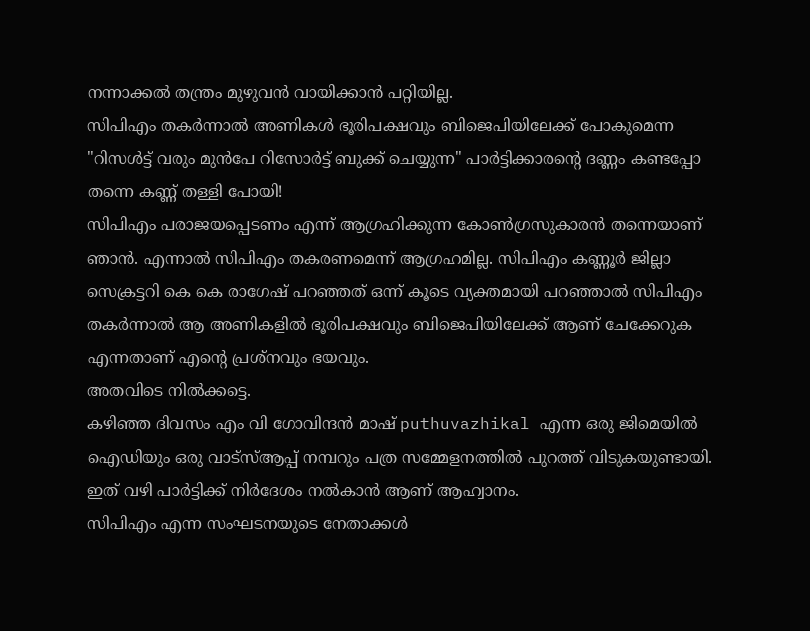നന്നാക്കൽ തന്ത്രം മുഴുവൻ വായിക്കാൻ പറ്റിയില്ല.
സിപിഎം തകർന്നാൽ അണികൾ ഭൂരിപക്ഷവും ബിജെപിയിലേക്ക് പോകുമെന്ന "റിസൾട്ട് വരും മുൻപേ റിസോർട്ട് ബുക്ക് ചെയ്യുന്ന" പാർട്ടിക്കാരന്റെ ദണ്ണം കണ്ടപ്പോ തന്നെ കണ്ണ് തള്ളി പോയി!
സിപിഎം പരാജയപ്പെടണം എന്ന് ആഗ്രഹിക്കുന്ന കോൺഗ്രസുകാരൻ തന്നെയാണ് ഞാൻ. എന്നാൽ സിപിഎം തകരണമെന്ന് ആഗ്രഹമില്ല. സിപിഎം കണ്ണൂർ ജില്ലാ സെക്രട്ടറി കെ കെ രാഗേഷ് പറഞ്ഞത് ഒന്ന് കൂടെ വ്യക്തമായി പറഞ്ഞാൽ സിപിഎം തകർന്നാൽ ആ അണികളിൽ ഭൂരിപക്ഷവും ബിജെപിയിലേക്ക് ആണ് ചേക്കേറുക എന്നതാണ് എന്റെ പ്രശ്നവും ഭയവും.
അതവിടെ നിൽക്കട്ടെ.
കഴിഞ്ഞ ദിവസം എം വി ഗോവിന്ദൻ മാഷ് puthuvazhikal എന്ന ഒരു ജിമെയിൽ ഐഡിയും ഒരു വാട്സ്ആപ്പ് നമ്പറും പത്ര സമ്മേളനത്തിൽ പുറത്ത് വിടുകയുണ്ടായി. ഇത് വഴി പാർട്ടിക്ക് നിർദേശം നൽകാൻ ആണ് ആഹ്വാനം.
സിപിഎം എന്ന സംഘടനയുടെ നേതാക്കൾ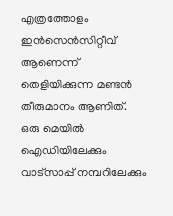എത്രത്തോളം ഇൻസെൻസിറ്റീവ് ആണെന്ന് തെളിയിക്കുന്ന മണ്ടൻ തീരുമാനം ആണിത്.
ഒരു മെയിൽ ഐഡിയിലേക്കും വാട്സാപ്പ് നമ്പറിലേക്കും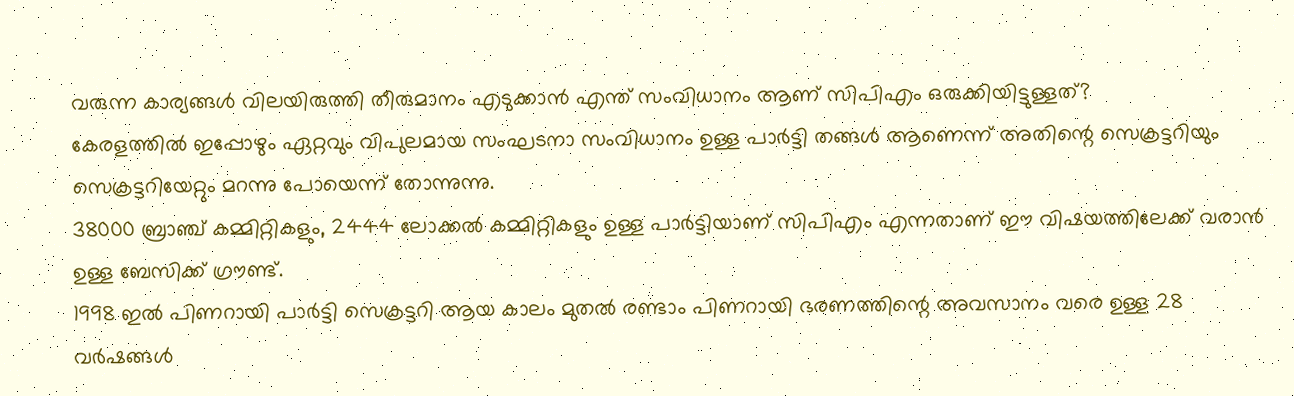വരുന്ന കാര്യങ്ങൾ വിലയിരുത്തി തീരുമാനം എടുക്കാൻ എന്ത് സംവിധാനം ആണ് സിപിഎം ഒരുക്കിയിട്ടുള്ളത്?
കേരളത്തിൽ ഇപ്പോഴും ഏറ്റവും വിപുലമായ സംഘടനാ സംവിധാനം ഉള്ള പാർട്ടി തങ്ങൾ ആണെന്ന് അതിന്റെ സെക്രട്ടറിയും സെക്രട്ടറിയേറ്റും മറന്നു പോയെന്ന് തോന്നുന്നു.
38000 ബ്രാഞ്ച് കമ്മിറ്റികളും, 2444 ലോക്കൽ കമ്മിറ്റികളും ഉള്ള പാർട്ടിയാണ് സിപിഎം എന്നതാണ് ഈ വിഷയത്തിലേക്ക് വരാൻ ഉള്ള ബേസിക്ക് ഗ്രൗണ്ട്.
1998 ഇൽ പിണറായി പാർട്ടി സെക്രട്ടറി ആയ കാലം മുതൽ രണ്ടാം പിണറായി ഭരണത്തിന്റെ അവസാനം വരെ ഉള്ള 28 വർഷങ്ങൾ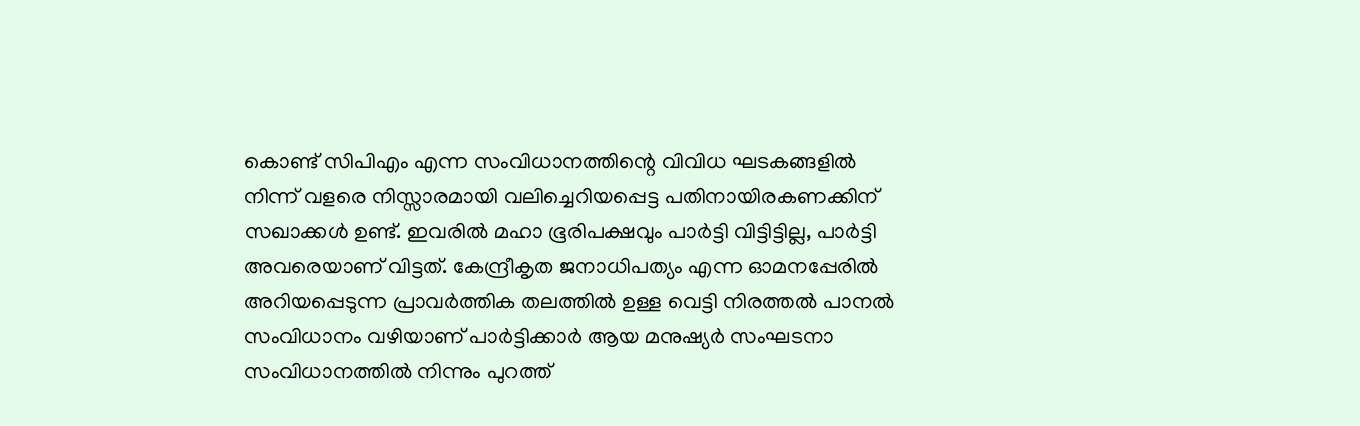കൊണ്ട് സിപിഎം എന്ന സംവിധാനത്തിന്റെ വിവിധ ഘടകങ്ങളിൽ നിന്ന് വളരെ നിസ്സാരമായി വലിച്ചെറിയപ്പെട്ട പതിനായിരകണക്കിന് സഖാക്കൾ ഉണ്ട്. ഇവരിൽ മഹാ ഭൂരിപക്ഷവും പാർട്ടി വിട്ടിട്ടില്ല, പാർട്ടി അവരെയാണ് വിട്ടത്. കേന്ദ്രീകൃത ജനാധിപത്യം എന്ന ഓമനപ്പേരിൽ അറിയപ്പെടുന്ന പ്രാവർത്തിക തലത്തിൽ ഉള്ള വെട്ടി നിരത്തൽ പാനൽ സംവിധാനം വഴിയാണ് പാർട്ടിക്കാർ ആയ മനുഷ്യർ സംഘടനാ സംവിധാനത്തിൽ നിന്നും പുറത്ത്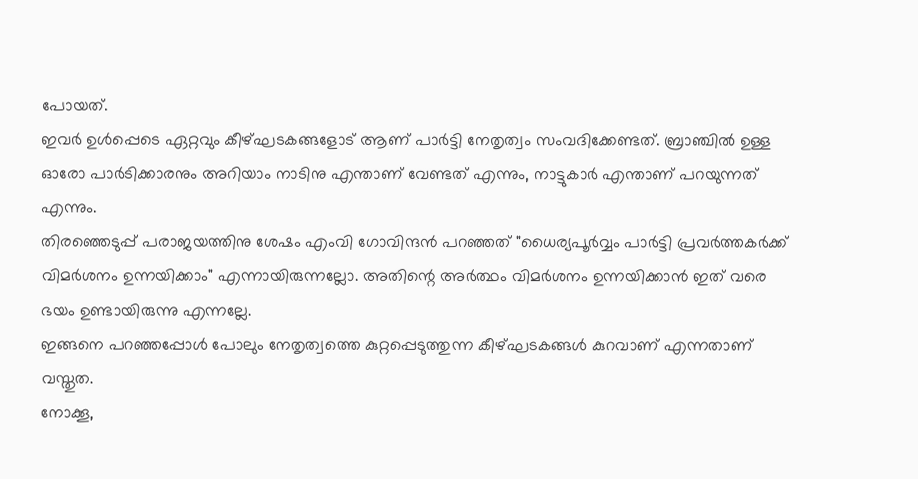പോയത്.
ഇവർ ഉൾപ്പെടെ ഏറ്റവും കീഴ്ഘടകങ്ങളോട് ആണ് പാർട്ടി നേതൃത്വം സംവദിക്കേണ്ടത്. ബ്രാഞ്ചിൽ ഉള്ള ഓരോ പാർടിക്കാരനും അറിയാം നാടിനു എന്താണ് വേണ്ടത് എന്നും, നാട്ടുകാർ എന്താണ് പറയുന്നത് എന്നും.
തിരഞ്ഞെടുപ്പ് പരാജയത്തിനു ശേഷം എംവി ഗോവിന്ദൻ പറഞ്ഞത് "ധൈര്യപൂർവ്വം പാർട്ടി പ്രവർത്തകർക്ക് വിമർശനം ഉന്നയിക്കാം" എന്നായിരുന്നല്ലോ. അതിന്റെ അർത്ഥം വിമർശനം ഉന്നയിക്കാൻ ഇത് വരെ ഭയം ഉണ്ടായിരുന്നു എന്നല്ലേ.
ഇങ്ങനെ പറഞ്ഞപ്പോൾ പോലും നേതൃത്വത്തെ കുറ്റപ്പെടുത്തുന്ന കീഴ്ഘടകങ്ങൾ കുറവാണ് എന്നതാണ് വസ്തുത.
നോക്കൂ,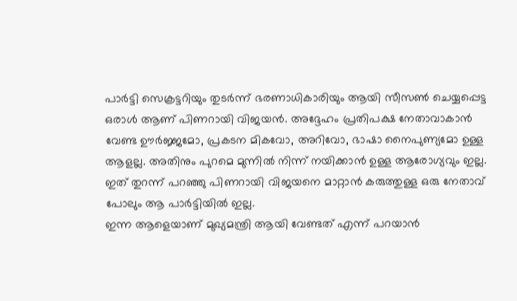പാർട്ടി സെക്രട്ടറിയും തുടർന്ന് ഭരണാധികാരിയും ആയി സീസൺ ചെയ്യപ്പെട്ട ഒരാൾ ആണ് പിണറായി വിജയൻ. അദ്ദേഹം പ്രതിപക്ഷ നേതാവാകാൻ വേണ്ട ഊർജ്ജമോ, പ്രകടന മികവോ, അറിവോ, ഭാഷാ നൈപുണ്യമോ ഉള്ള ആളല്ല. അതിനും പുറമെ മുന്നിൽ നിന്ന് നയിക്കാൻ ഉള്ള ആരോഗ്യവും ഇല്ല.
ഇത് തുറന്ന് പറഞ്ഞു പിണറായി വിജയനെ മാറ്റാൻ കരുത്തുള്ള ഒരു നേതാവ് പോലും ആ പാർട്ടിയിൽ ഇല്ല.
ഇന്ന ആളെയാണ് മുഖ്യമന്ത്രി ആയി വേണ്ടത് എന്ന് പറയാൻ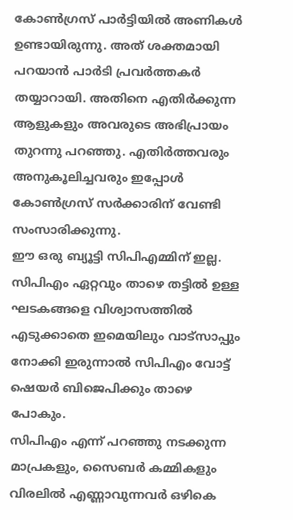കോൺഗ്രസ് പാർട്ടിയിൽ അണികൾ ഉണ്ടായിരുന്നു. അത് ശക്തമായി പറയാൻ പാർടി പ്രവർത്തകർ തയ്യാറായി. അതിനെ എതിർക്കുന്ന ആളുകളും അവരുടെ അഭിപ്രായം തുറന്നു പറഞ്ഞു. എതിർത്തവരും അനുകൂലിച്ചവരും ഇപ്പോൾ കോൺഗ്രസ് സർക്കാരിന് വേണ്ടി സംസാരിക്കുന്നു.
ഈ ഒരു ബ്യൂട്ടി സിപിഎമ്മിന് ഇല്ല.
സിപിഎം ഏറ്റവും താഴെ തട്ടിൽ ഉള്ള ഘടകങ്ങളെ വിശ്വാസത്തിൽ എടുക്കാതെ ഇമെയിലും വാട്സാപ്പും നോക്കി ഇരുന്നാൽ സിപിഎം വോട്ട് ഷെയർ ബിജെപിക്കും താഴെ പോകും.
സിപിഎം എന്ന് പറഞ്ഞു നടക്കുന്ന മാപ്രകളും, സൈബർ കമ്മികളും വിരലിൽ എണ്ണാവുന്നവർ ഒഴികെ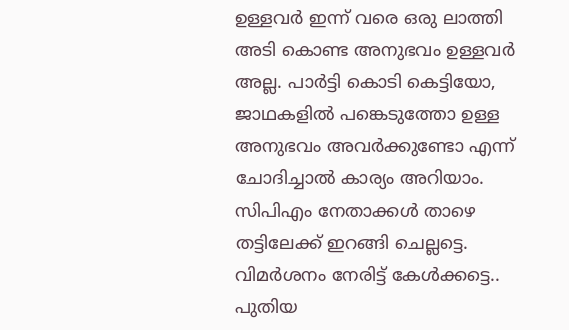ഉള്ളവർ ഇന്ന് വരെ ഒരു ലാത്തി അടി കൊണ്ട അനുഭവം ഉള്ളവർ അല്ല. പാർട്ടി കൊടി കെട്ടിയോ, ജാഥകളിൽ പങ്കെടുത്തോ ഉള്ള അനുഭവം അവർക്കുണ്ടോ എന്ന് ചോദിച്ചാൽ കാര്യം അറിയാം.
സിപിഎം നേതാക്കൾ താഴെ തട്ടിലേക്ക് ഇറങ്ങി ചെല്ലട്ടെ.
വിമർശനം നേരിട്ട് കേൾക്കട്ടെ..
പുതിയ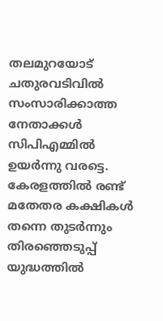തലമുറയോട് ചതുരവടിവിൽ സംസാരിക്കാത്ത നേതാക്കൾ സിപിഎമ്മിൽ ഉയർന്നു വരട്ടെ.
കേരളത്തിൽ രണ്ട് മതേതര കക്ഷികൾ തന്നെ തുടർന്നും തിരഞ്ഞെടുപ്പ് യുദ്ധത്തിൽ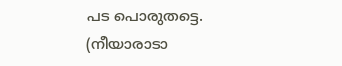പട പൊരുതട്ടെ.
(നീയാരാടാ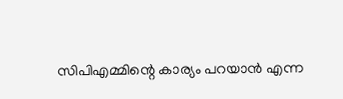സിപിഎമ്മിന്റെ കാര്യം പറയാൻ എന്ന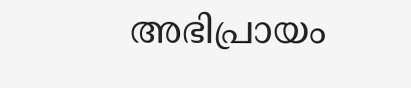അഭിപ്രായം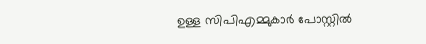ഉള്ള സിപിഎമ്മുകാർ പോസ്റ്റിൽ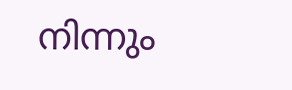നിന്നും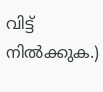വിട്ട് നിൽക്കുക.)